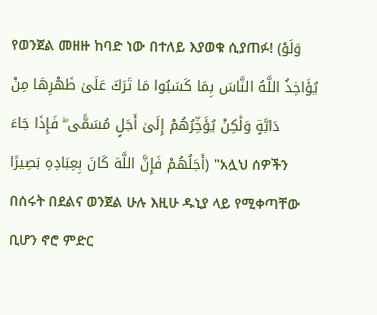የወንጀል መዘዙ ከባድ ነው በተለይ እያወቁ ሲያጠፉ! (وَلَوْ يُؤَاخِذُ اللَّهُ النَّاسَ بِمَا كَسَبُوا مَا تَرَكَ عَلَىٰ ظَهْرِهَا مِنْ دَابَّةٍ وَلَٰكِنْ يُؤَخِّرُهُمْ إِلَىٰ أَجَلٍ مُسَمًّى ۖ فَإِذَا جَاءَ أَجَلُهُمْ فَإِنَّ اللَّهَ كَانَ بِعِبَادِهِ بَصِيرًا) "አሏህ ሰዎችን በሰሩት በደልና ወንጀል ሁሉ እዚሁ ዱኒያ ላይ የሚቀጣቸው ቢሆን ኖሮ ምድር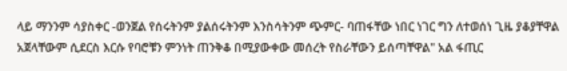ላይ ማንንም ሳያስቀር -ወንጀል የሰሩትንም ያልሰሩትንም እንስሳትንም ጭምር- ባጠፋቸው ነበር ነገር ግን ለተወሰነ ጊዜ ያቆያቸዋል አጀላቸውም ሲደርስ እርሱ የባሮቹን ምንነት ጠንቅቆ በሚያውቀው መሰረት የስራቸውን ይሰጣቸዋል" አል ፋጢር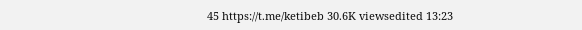45 https://t.me/ketibeb 30.6K viewsedited 13:23